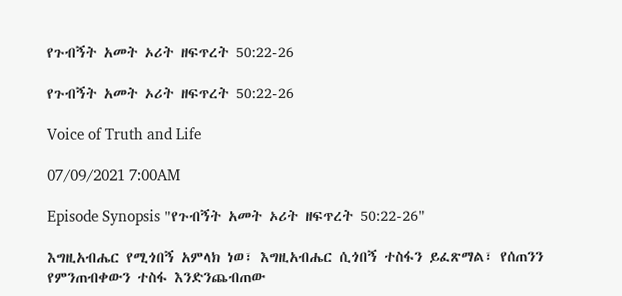የጉብኝት አመት ኦሪት ዘፍጥረት 50:22-26

የጉብኝት አመት ኦሪት ዘፍጥረት 50:22-26

Voice of Truth and Life

07/09/2021 7:00AM

Episode Synopsis "የጉብኝት አመት ኦሪት ዘፍጥረት 50:22-26"

እግዚአብሔር የሚጎበኝ አምላክ ነወ፣ እግዚአብሔር ሲጎበኝ ተስፋን ይፈጽማል፣ የሰጠንን የምንጠብቀውን ተስፋ እንድንጨብጠው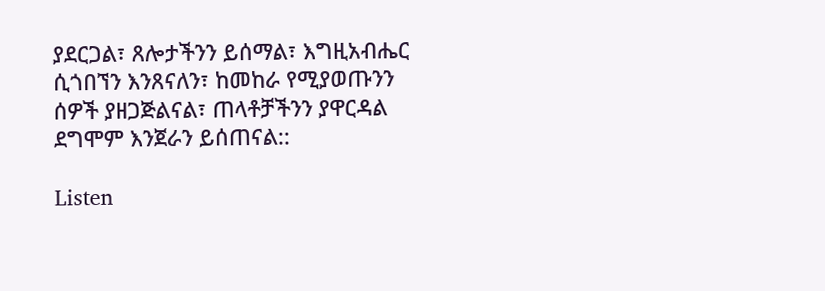ያደርጋል፣ ጸሎታችንን ይሰማል፣ እግዚአብሔር ሲጎበኘን እንጸናለን፣ ከመከራ የሚያወጡንን ሰዎች ያዘጋጅልናል፣ ጠላቶቻችንን ያዋርዳል ደግሞም እንጀራን ይሰጠናል::

Listen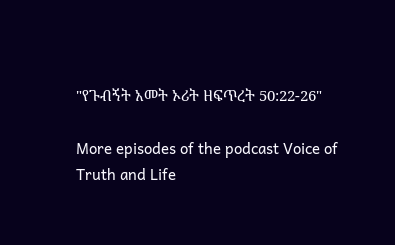"የጉብኝት አመት ኦሪት ዘፍጥረት 50:22-26"

More episodes of the podcast Voice of Truth and Life